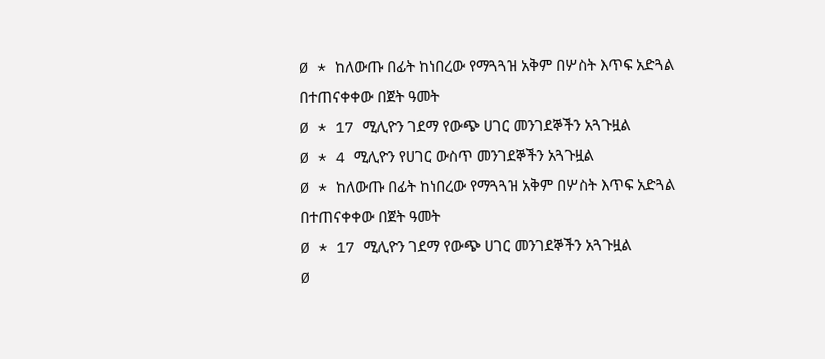Ø * ከለውጡ በፊት ከነበረው የማጓጓዝ አቅም በሦስት እጥፍ አድጓል
በተጠናቀቀው በጀት ዓመት
Ø * 17 ሚሊዮን ገደማ የውጭ ሀገር መንገደኞችን አጓጉዟል
Ø * 4 ሚሊዮን የሀገር ውስጥ መንገደኞችን አጓጉዟል
Ø * ከለውጡ በፊት ከነበረው የማጓጓዝ አቅም በሦስት እጥፍ አድጓል
በተጠናቀቀው በጀት ዓመት
Ø * 17 ሚሊዮን ገደማ የውጭ ሀገር መንገደኞችን አጓጉዟል
Ø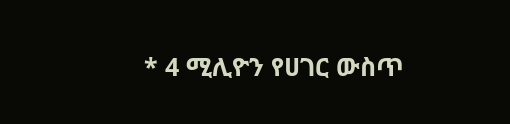* 4 ሚሊዮን የሀገር ውስጥ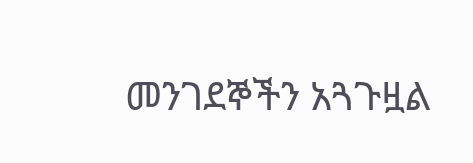መንገደኞችን አጓጉዟል